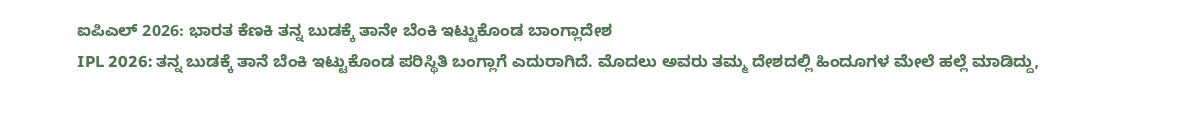ಐಪಿಎಲ್ 2026: ಭಾರತ ಕೆಣಕಿ ತನ್ನ ಬುಡಕ್ಕೆ ತಾನೇ ಬೆಂಕಿ ಇಟ್ಟುಕೊಂಡ ಬಾಂಗ್ಲಾದೇಶ
IPL 2026: ತನ್ನ ಬುಡಕ್ಕೆ ತಾನೆ ಬೆಂಕಿ ಇಟ್ಟುಕೊಂಡ ಪರಿಸ್ಥಿತಿ ಬಂಗ್ಲಾಗೆ ಎದುರಾಗಿದೆ. ಮೊದಲು ಅವರು ತಮ್ಮ ದೇಶದಲ್ಲಿ ಹಿಂದೂಗಳ ಮೇಲೆ ಹಲ್ಲೆ ಮಾಡಿದ್ದು,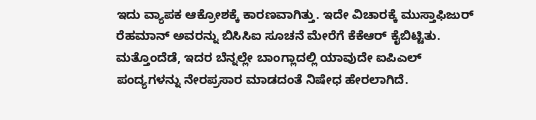ಇದು ವ್ಯಾಪಕ ಆಕ್ರೋಶಕ್ಕೆ ಕಾರಣವಾಗಿತ್ತು. ಇದೇ ವಿಚಾರಕ್ಕೆ ಮುಸ್ತಾಫಿಜುರ್ ರೆಹಮಾನ್ ಅವರನ್ನು ಬಿಸಿಸಿಐ ಸೂಚನೆ ಮೇರೆಗೆ ಕೆಕೆಆರ್ ಕೈಬಿಟ್ಟಿತು. ಮತ್ತೊಂದೆಡೆ, ಇದರ ಬೆನ್ನಲ್ಲೇ ಬಾಂಗ್ಲಾದಲ್ಲಿ ಯಾವುದೇ ಐಪಿಎಲ್ ಪಂದ್ಯಗಳನ್ನು ನೇರಪ್ರಸಾರ ಮಾಡದಂತೆ ನಿಷೇಧ ಹೇರಲಾಗಿದೆ.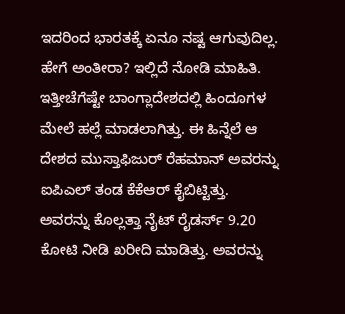ಇದರಿಂದ ಭಾರತಕ್ಕೆ ಏನೂ ನಷ್ಟ ಆಗುವುದಿಲ್ಲ. ಹೇಗೆ ಅಂತೀರಾ? ಇಲ್ಲಿದೆ ನೋಡಿ ಮಾಹಿತಿ.
ಇತ್ತೀಚೆಗೆಷ್ಟೇ ಬಾಂಗ್ಲಾದೇಶದಲ್ಲಿ ಹಿಂದೂಗಳ ಮೇಲೆ ಹಲ್ಲೆ ಮಾಡಲಾಗಿತ್ತು. ಈ ಹಿನ್ನೆಲೆ ಆ ದೇಶದ ಮುಸ್ತಾಫಿಜುರ್ ರೆಹಮಾನ್ ಅವರನ್ನು ಐಪಿಎಲ್ ತಂಡ ಕೆಕೆಆರ್ ಕೈಬಿಟ್ಟಿತ್ತು. ಅವರನ್ನು ಕೊಲ್ಲತ್ತಾ ನೈಟ್ ರೈಡರ್ಸ್ 9.20 ಕೋಟಿ ನೀಡಿ ಖರೀದಿ ಮಾಡಿತ್ತು. ಅವರನ್ನು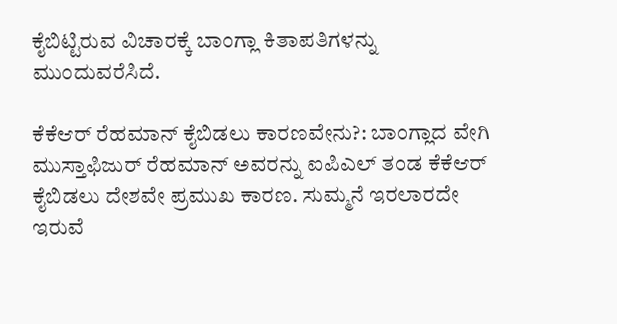ಕೈಬಿಟ್ಟಿರುವ ವಿಚಾರಕ್ಕೆ ಬಾಂಗ್ಲಾ ಕಿತಾಪತಿಗಳನ್ನು ಮುಂದುವರೆಸಿದೆ.

ಕೆಕೆಆರ್ ರೆಹಮಾನ್ ಕೈಬಿಡಲು ಕಾರಣವೇನು?: ಬಾಂಗ್ಲಾದ ವೇಗಿ ಮುಸ್ತಾಫಿಜುರ್ ರೆಹಮಾನ್ ಅವರನ್ನು ಐಪಿಎಲ್ ತಂಡ ಕೆಕೆಆರ್ ಕೈಬಿಡಲು ದೇಶವೇ ಪ್ರಮುಖ ಕಾರಣ. ಸುಮ್ಮನೆ ಇರಲಾರದೇ ಇರುವೆ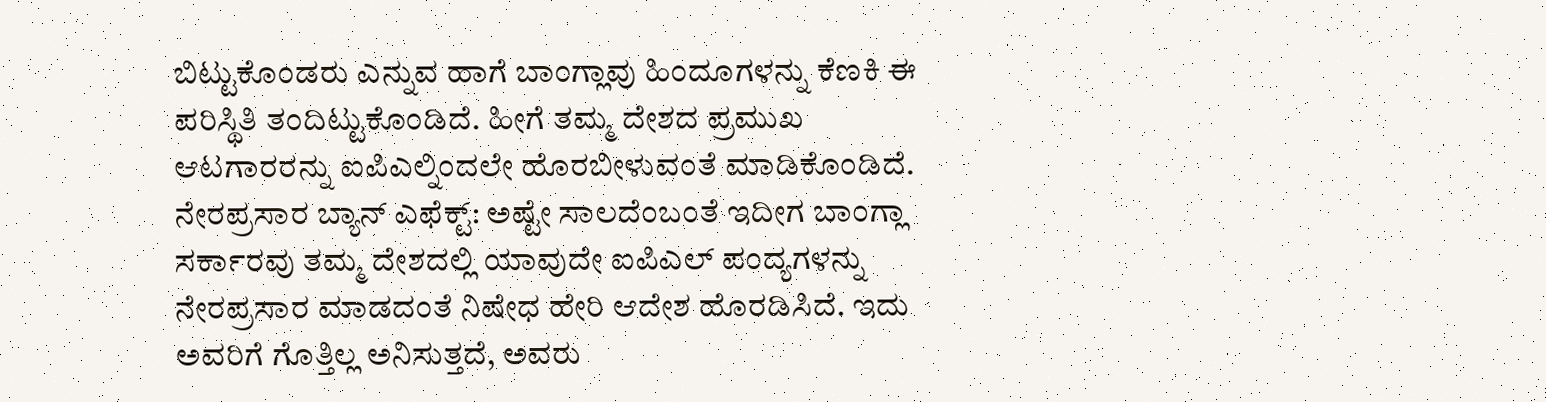ಬಿಟ್ಟುಕೊಂಡರು ಎನ್ನುವ ಹಾಗೆ ಬಾಂಗ್ಲಾವು ಹಿಂದೂಗಳನ್ನು ಕೆಣಕಿ ಈ ಪರಿಸ್ಥಿತಿ ತಂದಿಟ್ಟುಕೊಂಡಿದೆ. ಹೀಗೆ ತಮ್ಮ ದೇಶದ ಪ್ರಮುಖ ಆಟಗಾರರನ್ನು ಐಪಿಎಲ್ನಿಂದಲೇ ಹೊರಬೀಳುವಂತೆ ಮಾಡಿಕೊಂಡಿದೆ.
ನೇರಪ್ರಸಾರ ಬ್ಯಾನ್ ಎಫೆಕ್ಟ್: ಅಷ್ಟೇ ಸಾಲದೆಂಬಂತೆ ಇದೀಗ ಬಾಂಗ್ಲಾ ಸರ್ಕಾರವು ತಮ್ಮ ದೇಶದಲ್ಲಿ ಯಾವುದೇ ಐಪಿಎಲ್ ಪಂದ್ಯಗಳನ್ನು ನೇರಪ್ರಸಾರ ಮಾಡದಂತೆ ನಿಷೇಧ ಹೇರಿ ಆದೇಶ ಹೊರಡಿಸಿದೆ. ಇದು ಅವರಿಗೆ ಗೊತ್ತಿಲ್ಲ ಅನಿಸುತ್ತದೆ, ಅವರು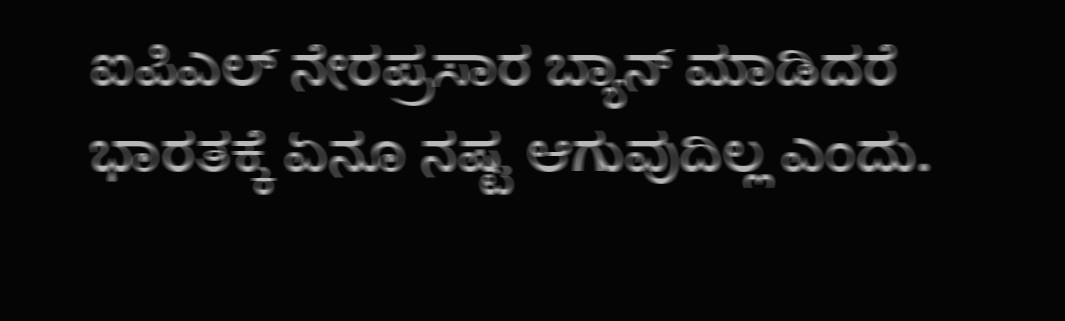ಐಪಿಎಲ್ ನೇರಪ್ರಸಾರ ಬ್ಯಾನ್ ಮಾಡಿದರೆ ಭಾರತಕ್ಕೆ ಏನೂ ನಷ್ಟ ಆಗುವುದಿಲ್ಲ ಎಂದು.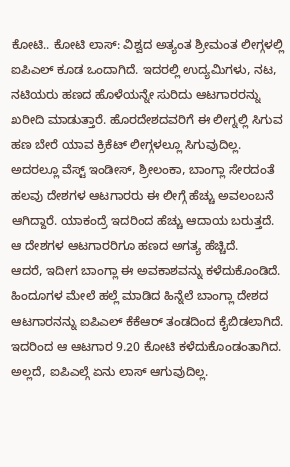ಕೋಟಿ.. ಕೋಟಿ ಲಾಸ್: ವಿಶ್ವದ ಅತ್ಯಂತ ಶ್ರೀಮಂತ ಲೀಗ್ಗಳಲ್ಲಿ ಐಪಿಎಲ್ ಕೂಡ ಒಂದಾಗಿದೆ. ಇದರಲ್ಲಿ ಉದ್ಯಮಿಗಳು, ನಟ, ನಟಿಯರು ಹಣದ ಹೊಳೆಯನ್ನೇ ಸುರಿದು ಆಟಗಾರರನ್ನು ಖರೀದಿ ಮಾಡುತ್ತಾರೆ. ಹೊರದೇಶದವರಿಗೆ ಈ ಲೀಗ್ನಲ್ಲಿ ಸಿಗುವ ಹಣ ಬೇರೆ ಯಾವ ಕ್ರಿಕೆಟ್ ಲೀಗ್ಗಳಲ್ಲೂ ಸಿಗುವುದಿಲ್ಲ. ಅದರಲ್ಲೂ ವೆಸ್ಟ್ ಇಂಡೀಸ್, ಶ್ರೀಲಂಕಾ, ಬಾಂಗ್ಲಾ ಸೇರದಂತೆ ಹಲವು ದೇಶಗಳ ಆಟಗಾರರು ಈ ಲೀಗ್ಗೆ ಹೆಚ್ಚು ಅವಲಂಬನೆ ಆಗಿದ್ದಾರೆ. ಯಾಕಂದ್ರೆ ಇದರಿಂದ ಹೆಚ್ಚು ಆದಾಯ ಬರುತ್ತದೆ. ಆ ದೇಶಗಳ ಆಟಗಾರರಿಗೂ ಹಣದ ಅಗತ್ಯ ಹೆಚ್ಚಿದೆ.
ಆದರೆ, ಇದೀಗ ಬಾಂಗ್ಲಾ ಈ ಅವಕಾಶವನ್ನು ಕಳೆದುಕೊಂಡಿದೆ. ಹಿಂದೂಗಳ ಮೇಲೆ ಹಲ್ಲೆ ಮಾಡಿದ ಹಿನ್ನೆಲೆ ಬಾಂಗ್ಲಾ ದೇಶದ ಆಟಗಾರನನ್ನು ಐಪಿಎಲ್ ಕೆಕೆಆರ್ ತಂಡದಿಂದ ಕೈಬಿಡಲಾಗಿದೆ. ಇದರಿಂದ ಆ ಆಟಗಾರ 9.20 ಕೋಟಿ ಕಳೆದುಕೊಂಡಂತಾಗಿದ. ಅಲ್ಲದೆ, ಐಪಿಎಲ್ಗೆ ಏನು ಲಾಸ್ ಆಗುವುದಿಲ್ಲ.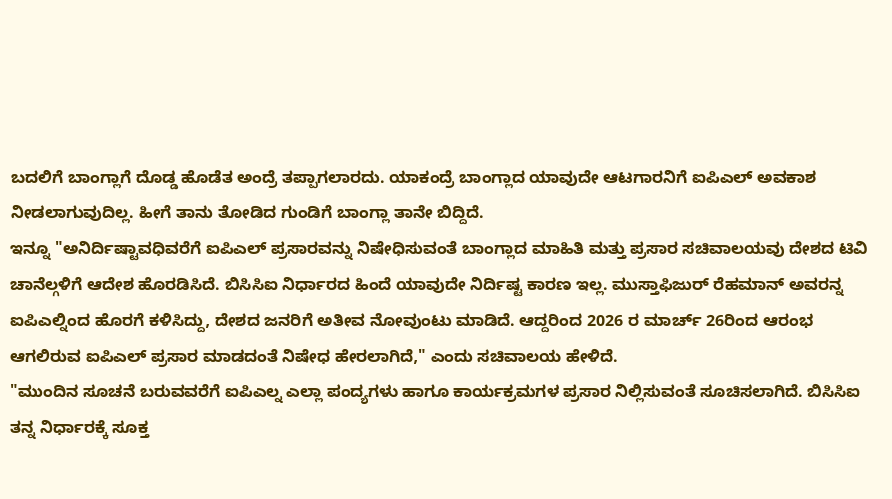ಬದಲಿಗೆ ಬಾಂಗ್ಲಾಗೆ ದೊಡ್ಡ ಹೊಡೆತ ಅಂದ್ರೆ ತಪ್ಪಾಗಲಾರದು. ಯಾಕಂದ್ರೆ ಬಾಂಗ್ಲಾದ ಯಾವುದೇ ಆಟಗಾರನಿಗೆ ಐಪಿಎಲ್ ಅವಕಾಶ ನೀಡಲಾಗುವುದಿಲ್ಲ. ಹೀಗೆ ತಾನು ತೋಡಿದ ಗುಂಡಿಗೆ ಬಾಂಗ್ಲಾ ತಾನೇ ಬಿದ್ದಿದೆ.
ಇನ್ನೂ "ಅನಿರ್ದಿಷ್ಟಾವಧಿವರೆಗೆ ಐಪಿಎಲ್ ಪ್ರಸಾರವನ್ನು ನಿಷೇಧಿಸುವಂತೆ ಬಾಂಗ್ಲಾದ ಮಾಹಿತಿ ಮತ್ತು ಪ್ರಸಾರ ಸಚಿವಾಲಯವು ದೇಶದ ಟಿವಿ ಚಾನೆಲ್ಗಳಿಗೆ ಆದೇಶ ಹೊರಡಿಸಿದೆ. ಬಿಸಿಸಿಐ ನಿರ್ಧಾರದ ಹಿಂದೆ ಯಾವುದೇ ನಿರ್ದಿಷ್ಟ ಕಾರಣ ಇಲ್ಲ. ಮುಸ್ತಾಫಿಜುರ್ ರೆಹಮಾನ್ ಅವರನ್ನ ಐಪಿಎಲ್ನಿಂದ ಹೊರಗೆ ಕಳಿಸಿದ್ದು, ದೇಶದ ಜನರಿಗೆ ಅತೀವ ನೋವುಂಟು ಮಾಡಿದೆ. ಆದ್ದರಿಂದ 2026 ರ ಮಾರ್ಚ್ 26ರಿಂದ ಆರಂಭ ಆಗಲಿರುವ ಐಪಿಎಲ್ ಪ್ರಸಾರ ಮಾಡದಂತೆ ನಿಷೇಧ ಹೇರಲಾಗಿದೆ," ಎಂದು ಸಚಿವಾಲಯ ಹೇಳಿದೆ.
"ಮುಂದಿನ ಸೂಚನೆ ಬರುವವರೆಗೆ ಐಪಿಎಲ್ನ ಎಲ್ಲಾ ಪಂದ್ಯಗಳು ಹಾಗೂ ಕಾರ್ಯಕ್ರಮಗಳ ಪ್ರಸಾರ ನಿಲ್ಲಿಸುವಂತೆ ಸೂಚಿಸಲಾಗಿದೆ. ಬಿಸಿಸಿಐ ತನ್ನ ನಿರ್ಧಾರಕ್ಕೆ ಸೂಕ್ತ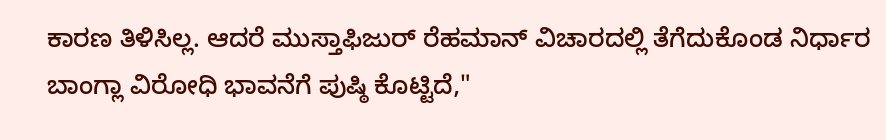ಕಾರಣ ತಿಳಿಸಿಲ್ಲ. ಆದರೆ ಮುಸ್ತಾಫಿಜುರ್ ರೆಹಮಾನ್ ವಿಚಾರದಲ್ಲಿ ತೆಗೆದುಕೊಂಡ ನಿರ್ಧಾರ ಬಾಂಗ್ಲಾ ವಿರೋಧಿ ಭಾವನೆಗೆ ಪುಷ್ಠಿ ಕೊಟ್ಟಿದೆ,"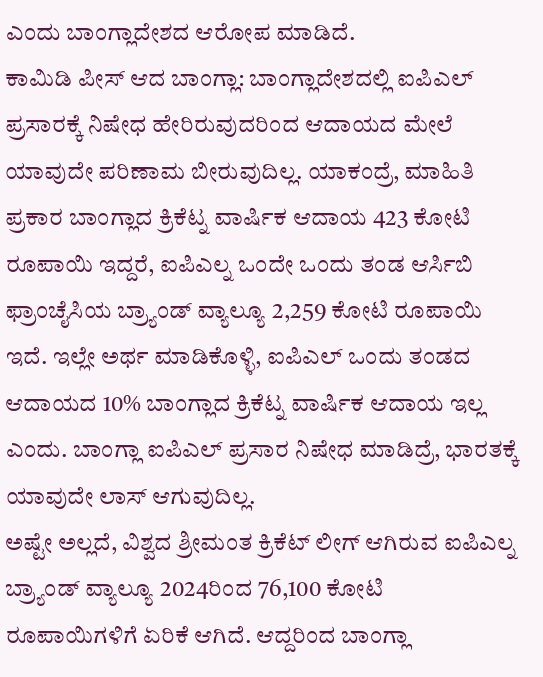ಎಂದು ಬಾಂಗ್ಲಾದೇಶದ ಆರೋಪ ಮಾಡಿದೆ.
ಕಾಮಿಡಿ ಪೀಸ್ ಆದ ಬಾಂಗ್ಲಾ: ಬಾಂಗ್ಲಾದೇಶದಲ್ಲಿ ಐಪಿಎಲ್ ಪ್ರಸಾರಕ್ಕೆ ನಿಷೇಧ ಹೇರಿರುವುದರಿಂದ ಆದಾಯದ ಮೇಲೆ ಯಾವುದೇ ಪರಿಣಾಮ ಬೀರುವುದಿಲ್ಲ. ಯಾಕಂದ್ರೆ, ಮಾಹಿತಿ ಪ್ರಕಾರ ಬಾಂಗ್ಲಾದ ಕ್ರಿಕೆಟ್ನ ವಾರ್ಷಿಕ ಆದಾಯ 423 ಕೋಟಿ ರೂಪಾಯಿ ಇದ್ದರೆ, ಐಪಿಎಲ್ನ ಒಂದೇ ಒಂದು ತಂಡ ಆರ್ಸಿಬಿ ಫ್ರಾಂಚೈಸಿಯ ಬ್ರ್ಯಾಂಡ್ ವ್ಯಾಲ್ಯೂ 2,259 ಕೋಟಿ ರೂಪಾಯಿ ಇದೆ. ಇಲ್ಲೇ ಅರ್ಥ ಮಾಡಿಕೊಳ್ಳಿ, ಐಪಿಎಲ್ ಒಂದು ತಂಡದ ಆದಾಯದ 10% ಬಾಂಗ್ಲಾದ ಕ್ರಿಕೆಟ್ನ ವಾರ್ಷಿಕ ಆದಾಯ ಇಲ್ಲ ಎಂದು. ಬಾಂಗ್ಲಾ ಐಪಿಎಲ್ ಪ್ರಸಾರ ನಿಷೇಧ ಮಾಡಿದ್ರೆ, ಭಾರತಕ್ಕೆ ಯಾವುದೇ ಲಾಸ್ ಆಗುವುದಿಲ್ಲ.
ಅಷ್ಟೇ ಅಲ್ಲದೆ, ವಿಶ್ವದ ಶ್ರೀಮಂತ ಕ್ರಿಕೆಟ್ ಲೀಗ್ ಆಗಿರುವ ಐಪಿಎಲ್ನ ಬ್ರ್ಯಾಂಡ್ ವ್ಯಾಲ್ಯೂ 2024ರಿಂದ 76,100 ಕೋಟಿ ರೂಪಾಯಿಗಳಿಗೆ ಏರಿಕೆ ಆಗಿದೆ. ಆದ್ದರಿಂದ ಬಾಂಗ್ಲಾ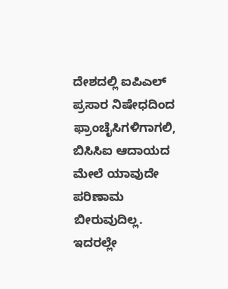ದೇಶದಲ್ಲಿ ಐಪಿಎಲ್ ಪ್ರಸಾರ ನಿಷೇಧದಿಂದ ಫ್ರಾಂಚೈಸಿಗಳಿಗಾಗಲಿ, ಬಿಸಿಸಿಐ ಆದಾಯದ ಮೇಲೆ ಯಾವುದೇ ಪರಿಣಾಮ ಬೀರುವುದಿಲ್ಲ. ಇದರಲ್ಲೇ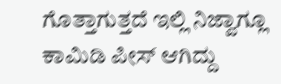ಗೊತ್ತಾಗುತ್ತದೆ ಇಲ್ಲಿ ನಿಜ್ವಾಗ್ಲೂ ಕಾಮಿಡಿ ಪೀಸ್ ಆಗಿದ್ದು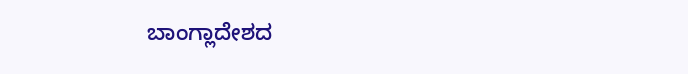ಬಾಂಗ್ಲಾದೇಶದ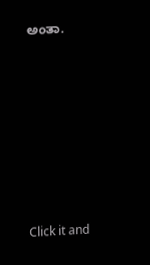ಅಂತಾ.












Click it and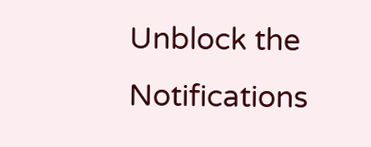Unblock the Notifications